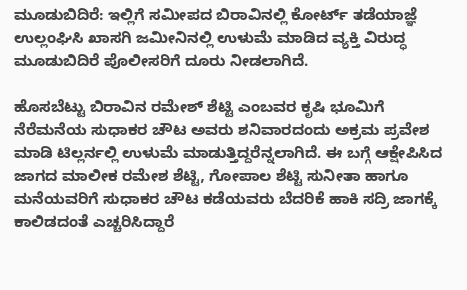ಮೂಡುಬಿದಿರೆ: ಇಲ್ಲಿಗೆ ಸಮೀಪದ ಬಿರಾವಿನಲ್ಲಿ ಕೋರ್ಟ್ ತಡೆಯಾಜ್ಞೆ ಉಲ್ಲಂಘಿಸಿ ಖಾಸಗಿ ಜಮೀನಿನಲ್ಲಿ ಉಳುಮೆ ಮಾಡಿದ ವ್ಯಕ್ತಿ ವಿರುದ್ಧ ಮೂಡುಬಿದಿರೆ ಪೊಲೀಸರಿಗೆ ದೂರು ನೀಡಲಾಗಿದೆ.

ಹೊಸಬೆಟ್ಟು ಬಿರಾವಿನ ರಮೇಶ್ ಶೆಟ್ಟಿ ಎಂಬವರ ಕೃಷಿ ಭೂಮಿಗೆ ನೆರೆಮನೆಯ ಸುಧಾಕರ ಚೌಟ ಅವರು ಶನಿವಾರದಂದು ಅಕ್ರಮ ಪ್ರವೇಶ ಮಾಡಿ ಟಿಲ್ಲರ್ನಲ್ಲಿ ಉಳುಮೆ ಮಾಡುತ್ತಿದ್ದರೆನ್ನಲಾಗಿದೆ. ಈ ಬಗ್ಗೆ ಆಕ್ಷೇಪಿಸಿದ ಜಾಗದ ಮಾಲೀಕ ರಮೇಶ ಶೆಟ್ಟಿ, ಗೋಪಾಲ ಶೆಟ್ಟಿ ಸುನೀತಾ ಹಾಗೂ ಮನೆಯವರಿಗೆ ಸುಧಾಕರ ಚೌಟ ಕಡೆಯವರು ಬೆದರಿಕೆ ಹಾಕಿ ಸದ್ರಿ ಜಾಗಕ್ಕೆ ಕಾಲಿಡದಂತೆ ಎಚ್ಚರಿಸಿದ್ದಾರೆ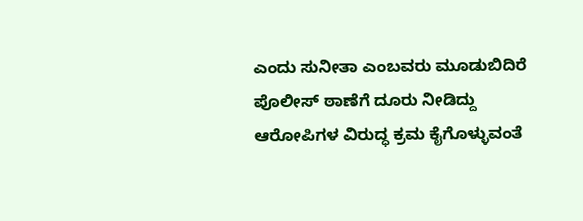ಎಂದು ಸುನೀತಾ ಎಂಬವರು ಮೂಡುಬಿದಿರೆ ಪೊಲೀಸ್ ಠಾಣೆಗೆ ದೂರು ನೀಡಿದ್ದು ಆರೋಪಿಗಳ ವಿರುದ್ಧ ಕ್ರಮ ಕೈಗೊಳ್ಳುವಂತೆ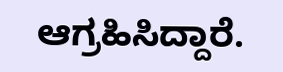ಆಗ್ರಹಿಸಿದ್ದಾರೆ.